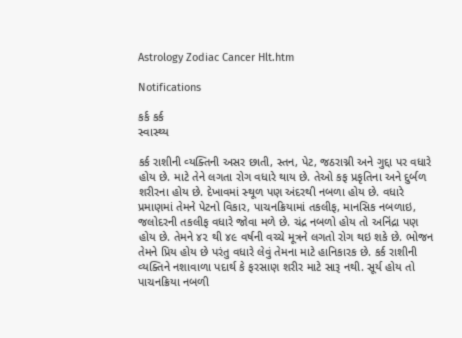Astrology Zodiac Cancer Hlt.htm

Notifications

કર્ક કર્ક
સ્‍વાસ્‍થ્ય

કર્ક રાશીની વ્‍યક્તિની અસર છાતી, સ્‍તન, પેટ, જઠરાગ્ની અને ગુદ્દા પર વધારે હોય છે. માટે તેને લગતા રોગ વધારે થાય છે. તેઓ કફ પ્રકૃતિના અને દુર્બળ શ‍રીરના હોય છે. દેખાવમાં સ્‍થૂળ પણ અંદરથી નબળા હોય છે. વધારે પ્રમાણમાં તેમને પેટનો વિકાર, પાચનક્રિયામાં તકલીફ, માનસિક નબળાઇ, જલોદરની તકલીફ વધારે જોવા મળે છે. ચંદ્ર નબળો હોય તો અનિંદ્રા પણ હોય છે. તેમને ૪૨ થી ૪૯ વર્ષની વચ્‍ચે મૂત્રને લગતો રોગ થઇ શકે છે. ભોજન તેમને પ્રિય હોય છે પરંતુ વધારે લેવું તેમના માટે હાનિકારક છે. કર્ક રાશીની વ્‍યક્તિને નશાવાળા પદાર્થ કે ફરસાણ શરીર માટે સારૂ નથી. સૂર્ય હોય તો પાચનક્રિયા નબળી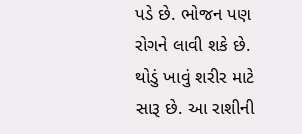પડે છે. ભોજન પણ રોગને લાવી શકે છે. થોડું ખાવું શરીર માટે સારૂ છે. આ રાશીની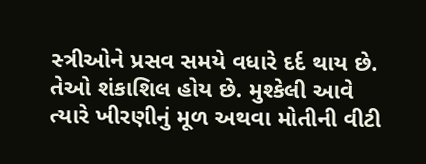સ્‍ત્રીઓને પ્રસવ સમયે વધારે દર્દ થાય છે. તેઓ શંકાશિલ હોય છે. મુશ્કેલી આવે ત્‍યારે ખીરણીનું મૂળ અથવા મોતીની વીટી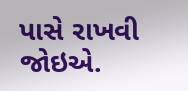પાસે રાખવી જોઇએ.